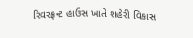રિવરફ્રન્ટ હાઉસ ખાતે શહેરી વિકાસ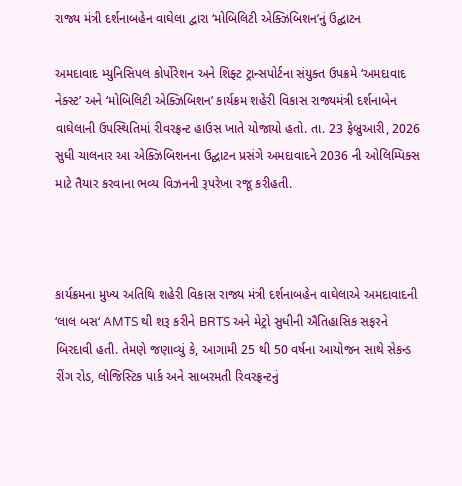રાજ્ય મંત્રી દર્શનાબહેન વાઘેલા દ્વારા ‘મોબિલિટી એક્ઝિબિશન’નું ઉદ્ઘાટન

અમદાવાદ મ્યુનિસિપલ કોર્પોરેશન અને શિફ્ટ ટ્રાન્સપોર્ટના સંયુક્ત ઉપક્રમે ‘અમદાવાદ નેક્સ્ટ’ અને ‘મોબિલિટી એક્ઝિબિશન’ કાર્યક્રમ શહેરી વિકાસ રાજ્યમંત્રી દર્શનાબેન વાઘેલાની ઉપસ્થિતિમાં રીવરફ્રન્ટ હાઉસ ખાતે યોજાયો હતો. તા. 23 ફેબ્રુઆરી, 2026 સુધી ચાલનાર આ એક્ઝિબિશનના ઉદ્ઘાટન પ્રસંગે અમદાવાદને 2036 ની ઓલિમ્પિક્સ માટે તૈયાર કરવાના ભવ્ય વિઝનની રૂપરેખા રજૂ કરીહતી.



કાર્યક્રમના મુખ્ય અતિથિ શહેરી વિકાસ રાજ્ય મંત્રી દર્શનાબહેન વાઘેલાએ અમદાવાદની ‘લાલ બસ‘ AMTS થી શરૂ કરીને BRTS અને મેટ્રો સુધીની ઐતિહાસિક સફરને બિરદાવી હતી. તેમણે જણાવ્યું કે, આગામી 25 થી 50 વર્ષના આયોજન સાથે સેકન્ડ રીંગ રોડ, લોજિસ્ટિક પાર્ક અને સાબરમતી રિવરફ્રન્ટનું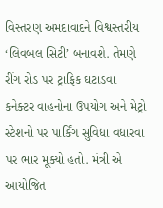વિસ્તરણ અમદાવાદને વિશ્વસ્તરીય ‘લિવબલ સિટી’ બનાવશે. તેમણે રીંગ રોડ પર ટ્રાફિક ઘટાડવા કનેક્ટર વાહનોના ઉપયોગ અને મેટ્રો સ્ટેશનો પર પાર્કિંગ સુવિધા વધારવા પર ભાર મૂક્યો હતો. મંત્રી એ આયોજિત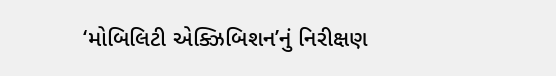‘મોબિલિટી એક્ઝિબિશન’નું નિરીક્ષણ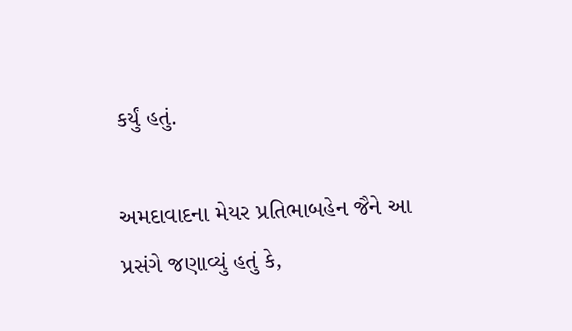કર્યું હતું.

અમદાવાદના મેયર પ્રતિભાબહેન જૈને આ પ્રસંગે જણાવ્યું હતું કે,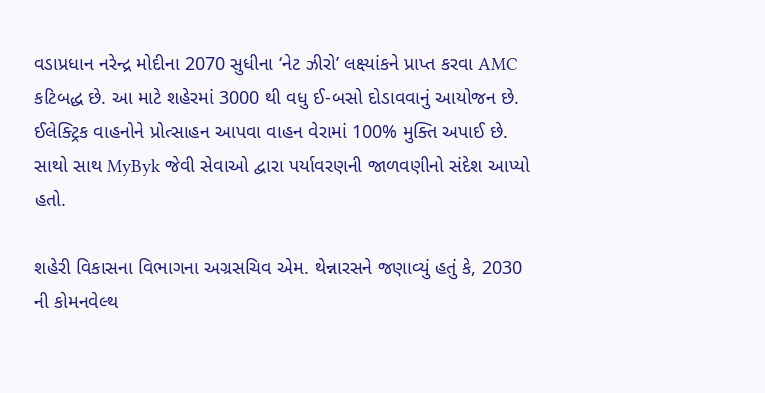વડાપ્રધાન નરેન્દ્ર મોદીના 2070 સુધીના ‘નેટ ઝીરો’ લક્ષ્યાંકને પ્રાપ્ત કરવા AMC કટિબદ્ધ છે. આ માટે શહેરમાં 3000 થી વધુ ઈ-બસો દોડાવવાનું આયોજન છે. ઈલેક્ટ્રિક વાહનોને પ્રોત્સાહન આપવા વાહન વેરામાં 100% મુક્તિ અપાઈ છે. સાથો સાથ MyByk જેવી સેવાઓ દ્વારા પર્યાવરણની જાળવણીનો સંદેશ આપ્યો હતો.

શહેરી વિકાસના વિભાગના અગ્રસચિવ એમ. થેન્નારસને જણાવ્યું હતું કે, 2030 ની કોમનવેલ્થ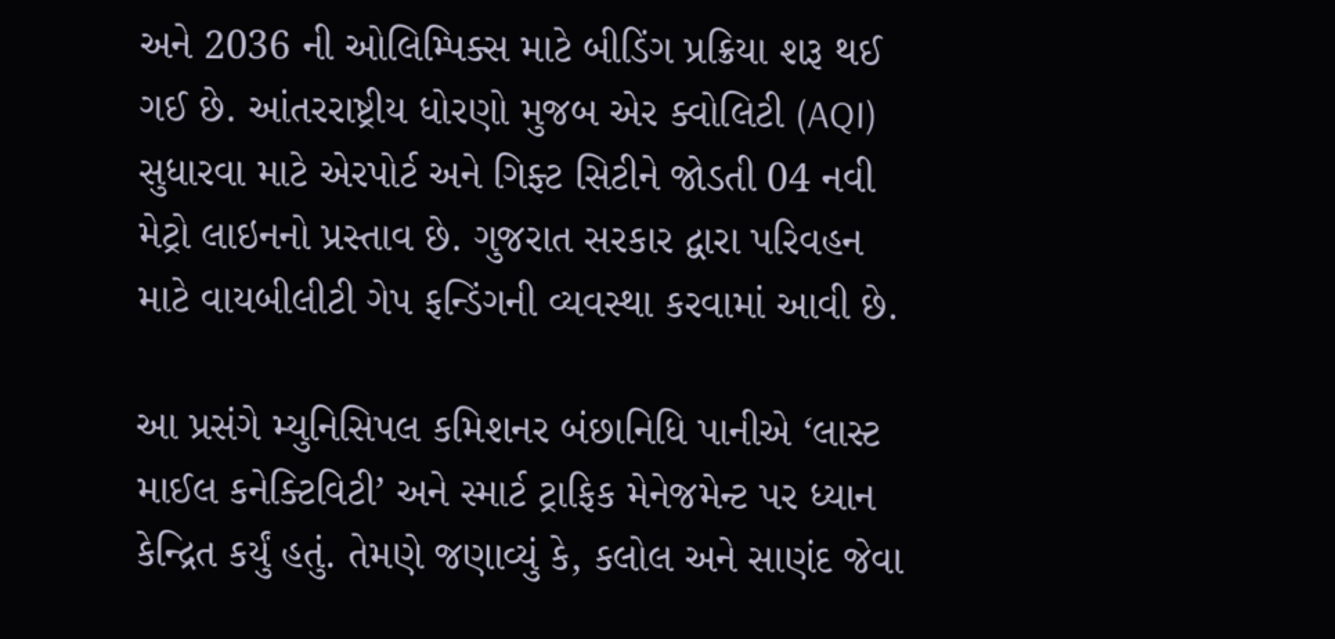અને 2036 ની ઓલિમ્પિક્સ માટે બીડિંગ પ્રક્રિયા શરૂ થઈ ગઈ છે. આંતરરાષ્ટ્રીય ધોરણો મુજબ એર ક્વોલિટી (AQI) સુધારવા માટે એરપોર્ટ અને ગિફ્ટ સિટીને જોડતી 04 નવી મેટ્રો લાઇનનો પ્રસ્તાવ છે. ગુજરાત સરકાર દ્વારા પરિવહન માટે વાયબીલીટી ગેપ ફન્ડિંગની વ્યવસ્થા કરવામાં આવી છે.

આ પ્રસંગે મ્યુનિસિપલ કમિશનર બંછાનિધિ પાનીએ ‘લાસ્ટ માઈલ કનેક્ટિવિટી’ અને સ્માર્ટ ટ્રાફિક મેનેજમેન્ટ પર ધ્યાન કેન્દ્રિત કર્યું હતું. તેમણે જણાવ્યું કે, કલોલ અને સાણંદ જેવા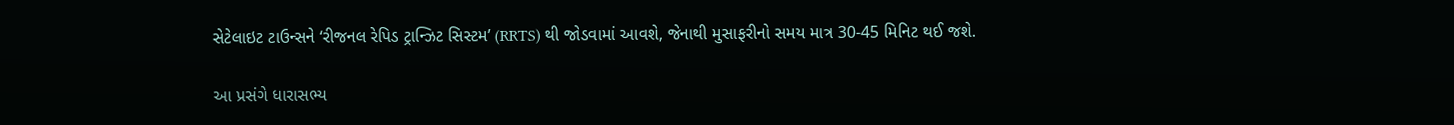સેટેલાઇટ ટાઉન્સને ‘રીજનલ રેપિડ ટ્રાન્ઝિટ સિસ્ટમ’ (RRTS) થી જોડવામાં આવશે, જેનાથી મુસાફરીનો સમય માત્ર 30-45 મિનિટ થઈ જશે.

આ પ્રસંગે ધારાસભ્ય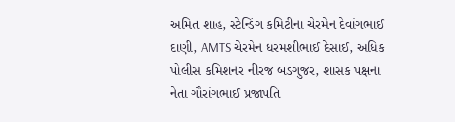અમિત શાહ, સ્ટેન્ડિંગ કમિટીના ચેરમેન દેવાંગભાઈ દાણી, AMTS ચેરમેન ધરમશીભાઈ દેસાઈ, અધિક પોલીસ કમિશનર નીરજ બડગુજર, શાસક પક્ષના નેતા ગૌરાંગભાઈ પ્રજાપતિ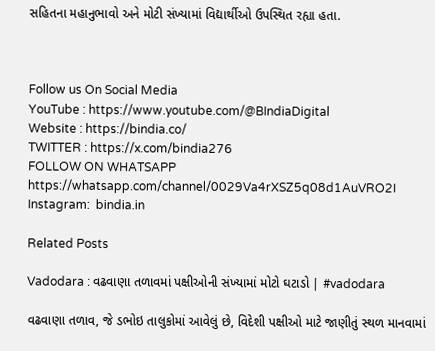સહિતના મહાનુભાવો અને મોટી સંખ્યામાં વિદ્યાર્થીઓ ઉપસ્થિત રહ્યા હતા.



Follow us On Social Media
YouTube : https://www.youtube.com/@BIndiaDigital
Website : https://bindia.co/
TWITTER : https://x.com/bindia276
FOLLOW ON WHATSAPP  https://whatsapp.com/channel/0029Va4rXSZ5q08d1AuVRO2I
Instagram:  bindia.in

Related Posts

Vadodara : વઢવાણા તળાવમાં પક્ષીઓની સંખ્યામાં મોટો ઘટાડો | #vadodara

વઢવાણા તળાવ, જે ડભોઇ તાલુકોમાં આવેલું છે, વિદેશી પક્ષીઓ માટે જાણીતું સ્થળ માનવામાં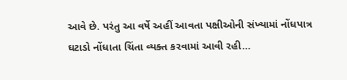આવે છે. પરંતુ આ વર્ષે અહીં આવતા પક્ષીઓની સંખ્યામાં નોંધપાત્ર ઘટાડો નોંધાતા ચિંતા વ્યક્ત કરવામાં આવી રહી…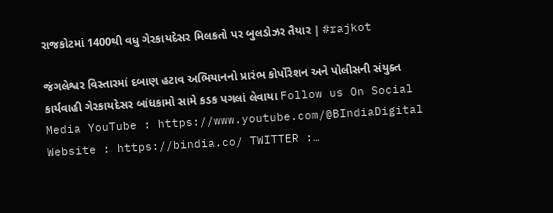રાજકોટમાં 1400થી વધુ ગેરકાયદેસર મિલકતો પર બુલડોઝર તૈયાર | #rajkot

જંગલેશ્વર વિસ્તારમાં દબાણ હટાવ અભિયાનનો પ્રારંભ કોર્પોરેશન અને પોલીસની સંયુક્ત કાર્યવાહી ગેરકાયદેસર બાંધકામો સામે કડક પગલાં લેવાયા Follow us On Social Media YouTube : https://www.youtube.com/@BIndiaDigital Website : https://bindia.co/ TWITTER :…